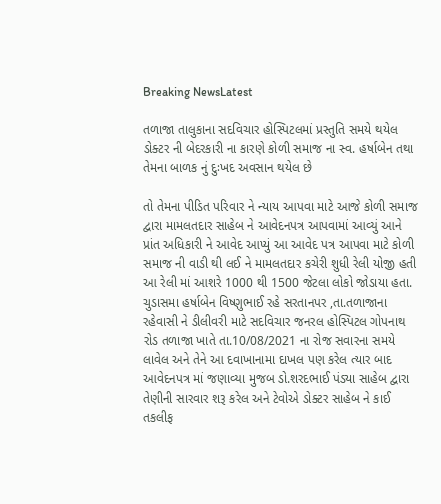Breaking NewsLatest

તળાજા તાલુકાના સદવિચાર હોસ્પિટલમાં પ્રસ્તુતિ સમયે થયેલ ડોક્ટર ની બેદરકારી ના કારણે કોળી સમાજ ના સ્વ. હર્ષાબેન તથા તેમના બાળક નું દુઃખદ અવસાન થયેલ છે

તો તેમના પીડિત પરિવાર ને ન્યાય આપવા માટે આજે કોળી સમાજ દ્વારા મામલતદાર સાહેબ ને આવેદનપત્ર આપવામાં આવ્યું આને પ્રાંત અધિકારી ને આવેદ આપ્યું આ આવેદ પત્ર આપવા માટે કોળી સમાજ ની વાડી થી લઈ ને મામલતદાર કચેરી શુધી રેલી યોજી હતી આ રેલી માં આશરે 1000 થી 1500 જેટલા લોકો જોડાયા હતા.
ચુડાસમા હર્ષાબેન વિષ્ણુભાઈ રહે સરતાનપર ,તા.તળાજાના રહેવાસી ને ડીલીવરી માટે સદવિચાર જનરલ હોસ્પિટલ ગોપનાથ રોડ તળાજા ખાતે તા.10/08/2021 ના રોજ સવારના સમયે લાવેલ અને તેને આ દવાખાનામા દાખલ પણ કરેલ ત્યાર બાદ આવેદનપત્ર માં જણાવ્યા મુજબ ડો.શરદભાઈ પંડ્યા સાહેબ દ્વારા તેણીની સારવાર શરૂ કરેલ અને ટેવોએ ડોક્ટર સાહેબ ને કાઈ તકલીફ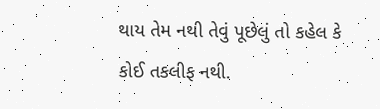થાય તેમ નથી તેવું પૂછેલું તો કહેલ કે કોઈ તકલીફ નથી.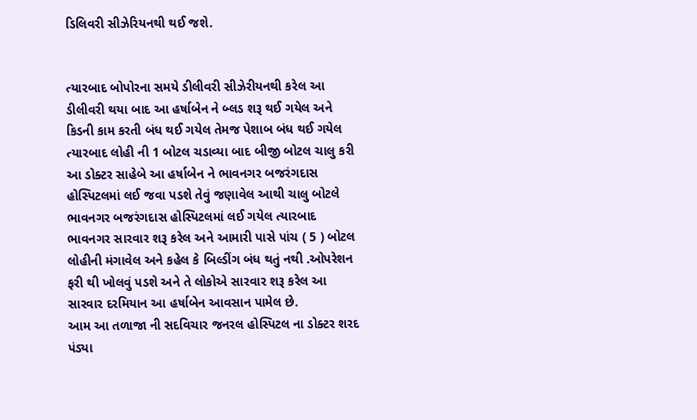ડિલિવરી સીઝેરિયનથી થઈ જશે.


ત્યારબાદ બોપોરના સમયે ડીલીવરી સીઝેરીયનથી કરેલ આ ડીલીવરી થયા બાદ આ હર્ષાબેન ને બ્લડ શરૂ થઈ ગયેલ અને કિડની કામ કરતી બંધ થઈ ગયેલ તેમજ પેશાબ બંધ થઈ ગયેલ ત્યારબાદ લોહી ની 1 બોટલ ચડાવ્યા બાદ બીજી બોટલ ચાલુ કરી આ ડોક્ટર સાહેબે આ હર્ષાબેન ને ભાવનગર બજરંગદાસ હોસ્પિટલમાં લઈ જવા પડશે તેવું જણાવેલ આથી ચાલુ બોટલે ભાવનગર બજરંગદાસ હોસ્પિટલમાં લઈ ગયેલ ત્યારબાદ ભાવનગર સારવાર શરૂ કરેલ અને આમારી પાસે પાંચ ( 5 ) બોટલ લોહીની મંગાવેલ અને કહેલ કે બિલ્ડીંગ બંધ થતું નથી .ઓપરેશન ફરી થી ખોલવું પડશે અને તે લોકોએ સારવાર શરૂ કરેલ આ સારવાર દરમિયાન આ હર્ષાબેન આવસાન પામેલ છે.
આમ આ તળાજા ની સદવિચાર જનરલ હોસ્પિટલ ના ડોક્ટર શરદ પંડ્યા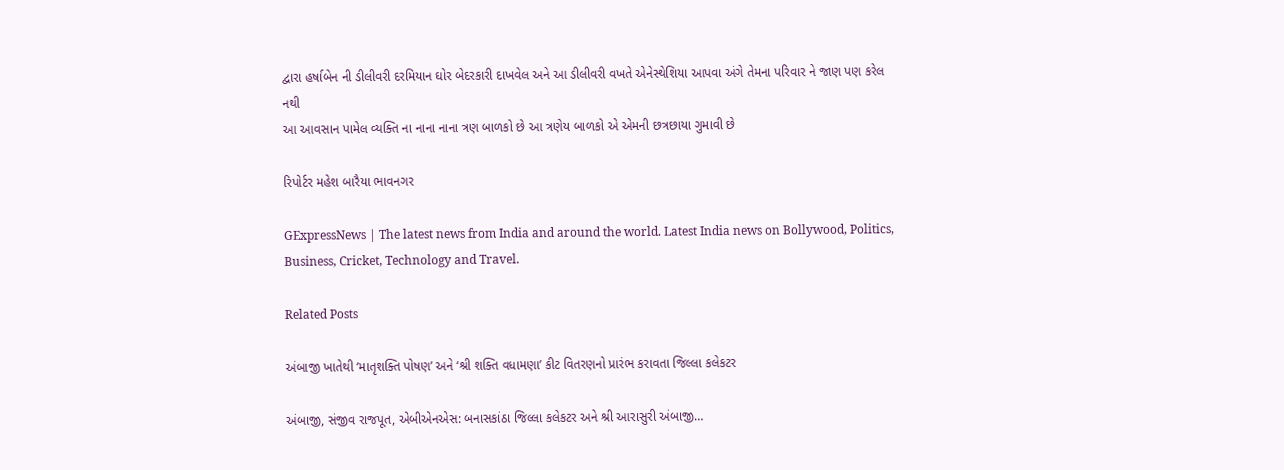દ્વારા હર્ષાબેન ની ડીલીવરી દરમિયાન ઘોર બેદરકારી દાખવેલ અને આ ડીલીવરી વખતે એનેસ્થેશિયા આપવા અંગે તેમના પરિવાર ને જાણ પણ કરેલ નથી
આ આવસાન પામેલ વ્યક્તિ ના નાના નાના ત્રણ બાળકો છે આ ત્રણેય બાળકો એ એમની છત્રછાયા ગુમાવી છે

રિપોર્ટર મહેશ બારૈયા ભાવનગર

GExpressNews | The latest news from India and around the world. Latest India news on Bollywood, Politics, Business, Cricket, Technology and Travel.

Related Posts

અંબાજી ખાતેથી ‘માતૃશક્તિ પોષણ’ અને ‘શ્રી શક્તિ વધામણા’ કીટ વિતરણનો પ્રારંભ કરાવતા જિલ્લા કલેકટર

અંબાજી, સંજીવ રાજપૂત, એબીએનએસ: બનાસકાંઠા જિલ્લા કલેકટર અને શ્રી આરાસુરી અંબાજી…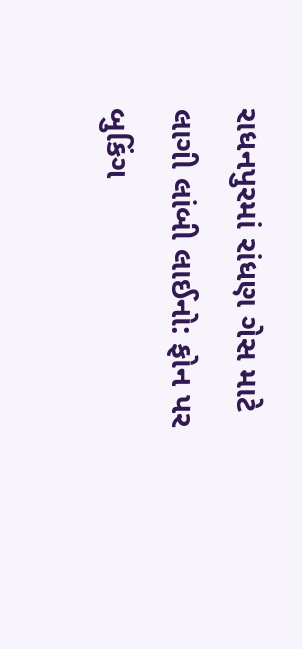રાધનપુરમાં રાંધણ ગેસ માટે લાગી લાંબી લાઈનો: ફોન પર બુકિંગ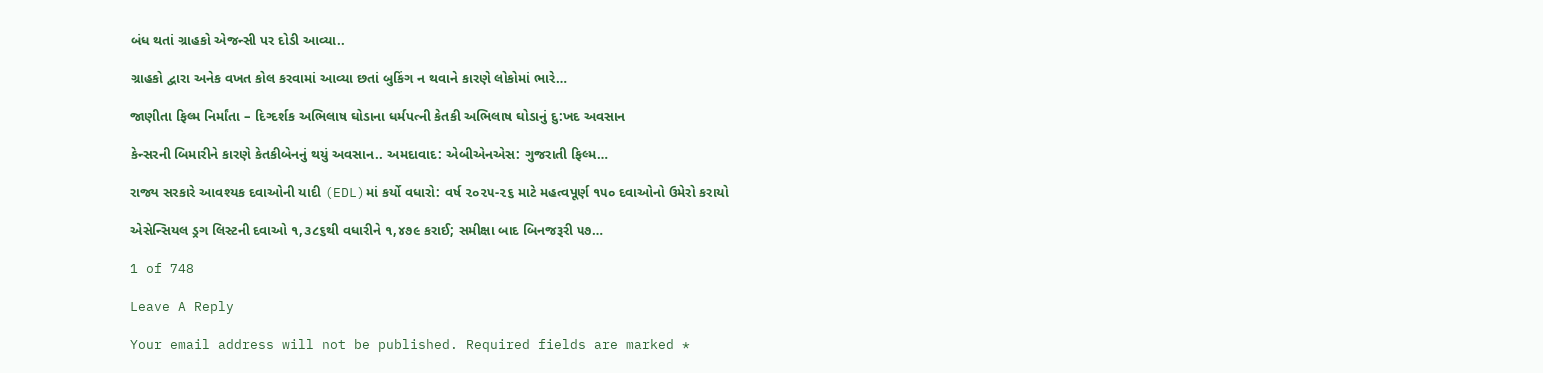બંધ થતાં ગ્રાહકો એજન્સી પર દોડી આવ્યા..

ગ્રાહકો દ્વારા અનેક વખત કોલ કરવામાં આવ્યા છતાં બુકિંગ ન થવાને કારણે લોકોમાં ભારે…

જાણીતા ફિલ્મ નિર્માંતા – દિગ્દર્શક અભિલાષ ઘોડાના ધર્મપત્ની કેતકી અભિલાષ ઘોડાનું દુ:ખદ અવસાન

કેન્સરની બિમારીને કારણે કેતકીબેનનું થયું અવસાન.. અમદાવાદ: એબીએનએસ: ગુજરાતી ફિલ્મ…

રાજ્ય સરકારે આવશ્યક દવાઓની યાદી (EDL)માં કર્યો વધારો: વર્ષ ૨૦૨૫-૨૬ માટે મહત્વપૂર્ણ ૧૫૦ દવાઓનો ઉમેરો કરાયો

એસેન્સિયલ ડ્રગ લિસ્ટની દવાઓ ૧,૩૮૬થી વધારીને ૧,૪૭૯ કરાઈ; સમીક્ષા બાદ બિનજરૂરી ૫૭…

1 of 748

Leave A Reply

Your email address will not be published. Required fields are marked *